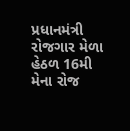પ્રધાનમંત્રી રોજગાર મેળા હેઠળ 16મી મેના રોજ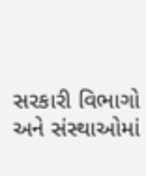સરકારી વિભાગો અને સંસ્થાઓમાં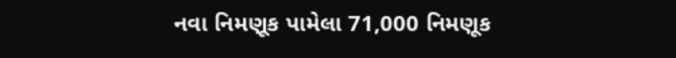નવા નિમણૂક પામેલા 71,000 નિમણૂક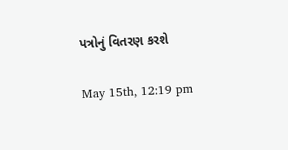પત્રોનું વિતરણ કરશે

May 15th, 12:19 pm